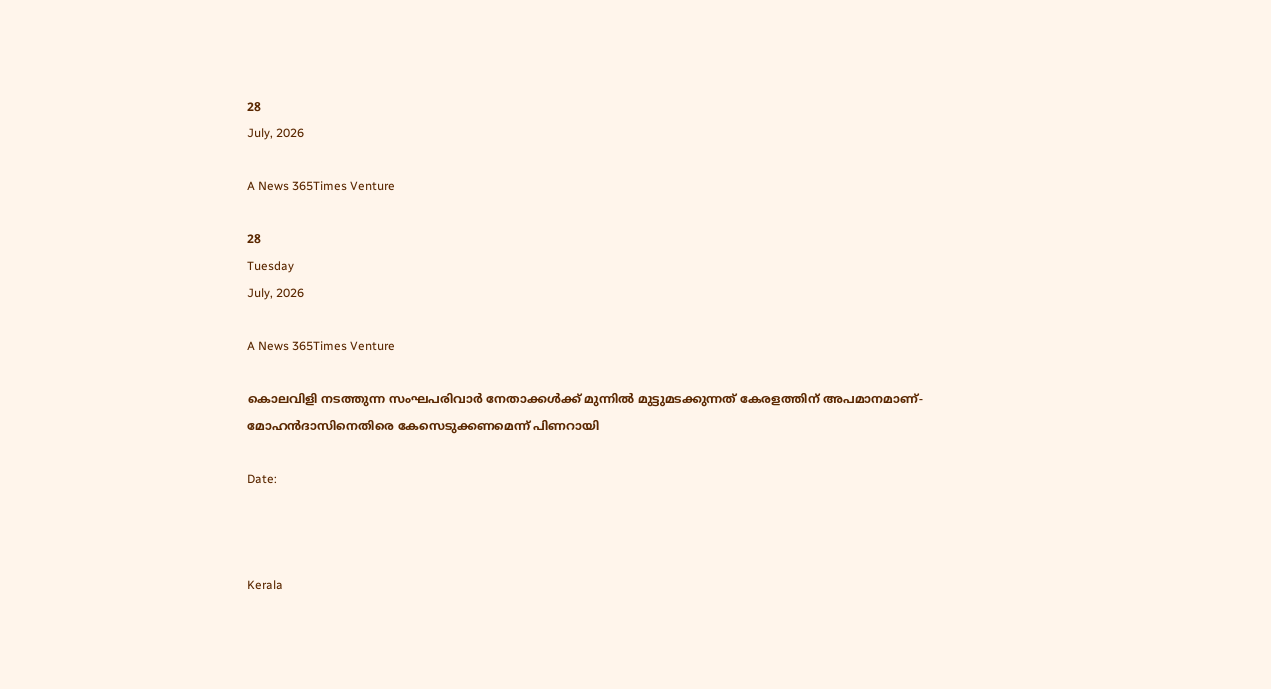28
July, 2026

A News 365Times Venture

28
Tuesday
July, 2026

A News 365Times Venture

കൊലവിളി നടത്തുന്ന സംഘപരിവാര്‍ നേതാക്കള്‍ക്ക് മുന്നില്‍ മുട്ടുമടക്കുന്നത് കേരളത്തിന് അപമാനമാണ്- മോഹന്‍ദാസിനെതിരെ കേസെടുക്കണമെന്ന് പിണറായി

Date:



Kerala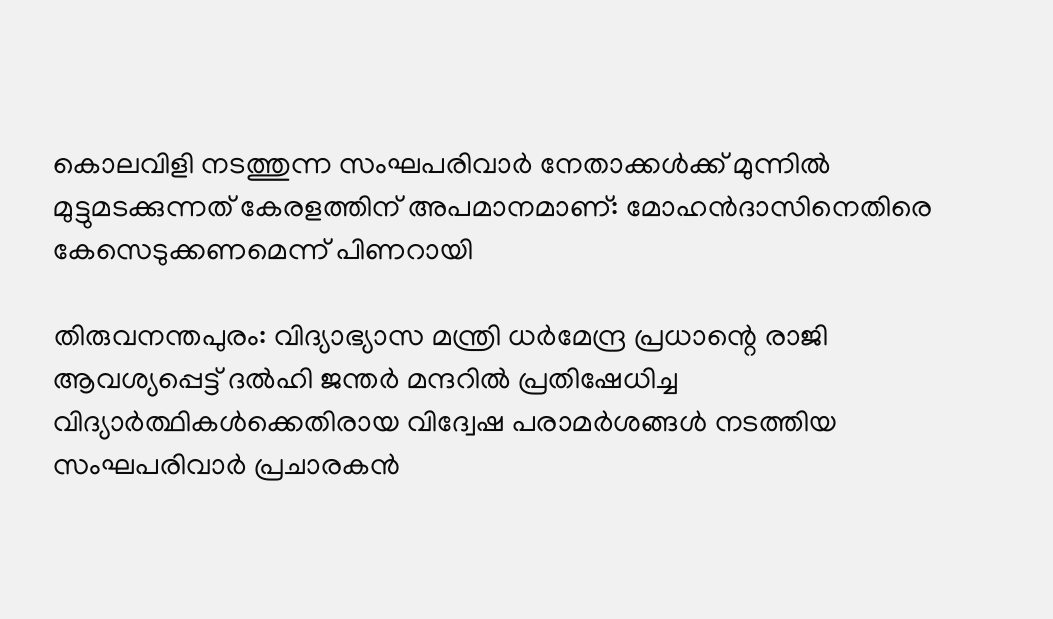കൊലവിളി നടത്തുന്ന സംഘപരിവാര്‍ നേതാക്കള്‍ക്ക് മുന്നില്‍ മുട്ടുമടക്കുന്നത് കേരളത്തിന് അപമാനമാണ്: മോഹന്‍ദാസിനെതിരെ കേസെടുക്കണമെന്ന് പിണറായി

തിരുവനന്തപുരം: വിദ്യാഭ്യാസ മന്ത്രി ധര്‍മേന്ദ്ര പ്രധാന്റെ രാജി ആവശ്യപ്പെട്ട് ദല്‍ഹി ജന്തര്‍ മന്ദറില്‍ പ്രതിഷേധിച്ച വിദ്യാര്‍ത്ഥികള്‍ക്കെതിരായ വിദ്വേഷ പരാമര്‍ശങ്ങള്‍ നടത്തിയ സംഘപരിവാര്‍ പ്രചാരകന്‍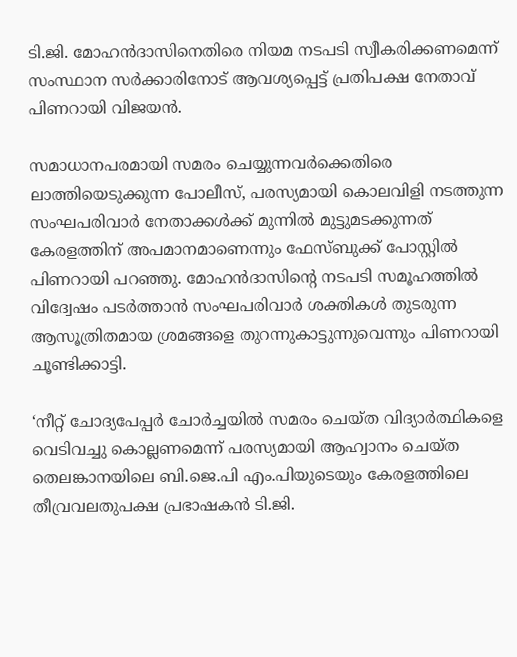ടി.ജി. മോഹന്‍ദാസിനെതിരെ നിയമ നടപടി സ്വീകരിക്കണമെന്ന് സംസ്ഥാന സര്‍ക്കാരിനോട് ആവശ്യപ്പെട്ട് പ്രതിപക്ഷ നേതാവ് പിണറായി വിജയന്‍.

സമാധാനപരമായി സമരം ചെയ്യുന്നവര്‍ക്കെതിരെ ലാത്തിയെടുക്കുന്ന പോലീസ്, പരസ്യമായി കൊലവിളി നടത്തുന്ന സംഘപരിവാര്‍ നേതാക്കള്‍ക്ക് മുന്നില്‍ മുട്ടുമടക്കുന്നത് കേരളത്തിന് അപമാനമാണെന്നും ഫേസ്ബുക്ക് പോസ്റ്റില്‍ പിണറായി പറഞ്ഞു. മോഹന്‍ദാസിന്റെ നടപടി സമൂഹത്തില്‍ വിദ്വേഷം പടര്‍ത്താന്‍ സംഘപരിവാര്‍ ശക്തികള്‍ തുടരുന്ന ആസൂത്രിതമായ ശ്രമങ്ങളെ തുറന്നുകാട്ടുന്നുവെന്നും പിണറായി ചൂണ്ടിക്കാട്ടി.

‘നീറ്റ് ചോദ്യപേപ്പര്‍ ചോര്‍ച്ചയില്‍ സമരം ചെയ്ത വിദ്യാര്‍ത്ഥികളെ വെടിവച്ചു കൊല്ലണമെന്ന് പരസ്യമായി ആഹ്വാനം ചെയ്ത തെലങ്കാനയിലെ ബി.ജെ.പി എം.പിയുടെയും കേരളത്തിലെ തീവ്രവലതുപക്ഷ പ്രഭാഷകന്‍ ടി.ജി.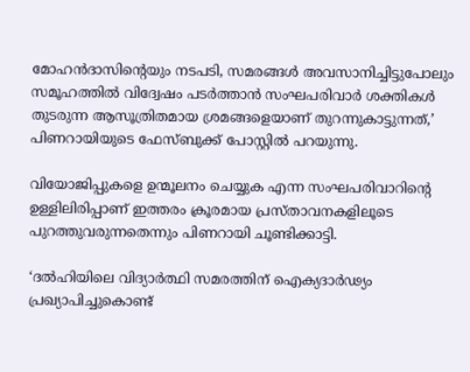മോഹന്‍ദാസിന്റെയും നടപടി, സമരങ്ങള്‍ അവസാനിച്ചിട്ടുപോലും സമൂഹത്തില്‍ വിദ്വേഷം പടര്‍ത്താന്‍ സംഘപരിവാര്‍ ശക്തികള്‍ തുടരുന്ന ആസൂത്രിതമായ ശ്രമങ്ങളെയാണ് തുറന്നുകാട്ടുന്നത്,’ പിണറായിയുടെ ഫേസ്ബുക്ക് പോസ്റ്റില്‍ പറയുന്നു.

വിയോജിപ്പുകളെ ഉന്മൂലനം ചെയ്യുക എന്ന സംഘപരിവാറിന്റെ ഉള്ളിലിരിപ്പാണ് ഇത്തരം ക്രൂരമായ പ്രസ്താവനകളിലൂടെ പുറത്തുവരുന്നതെന്നും പിണറായി ചൂണ്ടിക്കാട്ടി.

‘ദല്‍ഹിയിലെ വിദ്യാര്‍ത്ഥി സമരത്തിന് ഐക്യദാര്‍ഢ്യം പ്രഖ്യാപിച്ചുകൊണ്ട്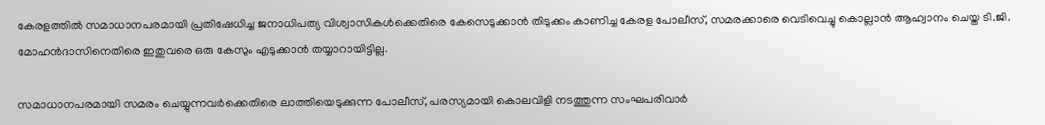കേരളത്തില്‍ സമാധാനപരമായി പ്രതിഷേധിച്ച ജനാധിപത്യ വിശ്വാസികള്‍ക്കെതിരെ കേസെടുക്കാന്‍ തിടുക്കം കാണിച്ച കേരള പോലീസ്, സമരക്കാരെ വെടിവെച്ചു കൊല്ലാന്‍ ആഹ്വാനം ചെയ്ത ടി.ജി. മോഹന്‍ദാസിനെതിരെ ഇതുവരെ ഒരു കേസും എടുക്കാന്‍ തയ്യാറായിട്ടില്ല.

സമാധാനപരമായി സമരം ചെയ്യുന്നവര്‍ക്കെതിരെ ലാത്തിയെടുക്കുന്ന പോലീസ്, പരസ്യമായി കൊലവിളി നടത്തുന്ന സംഘപരിവാര്‍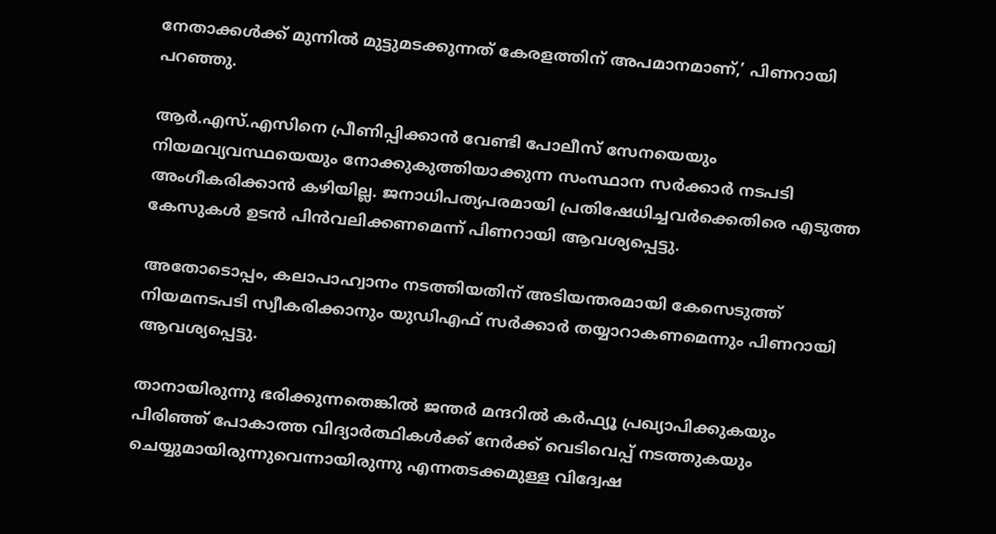നേതാക്കള്‍ക്ക് മുന്നില്‍ മുട്ടുമടക്കുന്നത് കേരളത്തിന് അപമാനമാണ്,’ പിണറായി പറഞ്ഞു.

ആര്‍.എസ്.എസിനെ പ്രീണിപ്പിക്കാന്‍ വേണ്ടി പോലീസ് സേനയെയും നിയമവ്യവസ്ഥയെയും നോക്കുകുത്തിയാക്കുന്ന സംസ്ഥാന സര്‍ക്കാര്‍ നടപടി അംഗീകരിക്കാന്‍ കഴിയില്ല. ജനാധിപത്യപരമായി പ്രതിഷേധിച്ചവര്‍ക്കെതിരെ എടുത്ത കേസുകള്‍ ഉടന്‍ പിന്‍വലിക്കണമെന്ന് പിണറായി ആവശ്യപ്പെട്ടു.

അതോടൊപ്പം, കലാപാഹ്വാനം നടത്തിയതിന് അടിയന്തരമായി കേസെടുത്ത് നിയമനടപടി സ്വീകരിക്കാനും യുഡിഎഫ് സര്‍ക്കാര്‍ തയ്യാറാകണമെന്നും പിണറായി ആവശ്യപ്പെട്ടു.

താനായിരുന്നു ഭരിക്കുന്നതെങ്കില്‍ ജന്തര്‍ മന്ദറില്‍ കര്‍ഫ്യൂ പ്രഖ്യാപിക്കുകയും പിരിഞ്ഞ് പോകാത്ത വിദ്യാര്‍ത്ഥികള്‍ക്ക് നേര്‍ക്ക് വെടിവെപ്പ് നടത്തുകയും ചെയ്യുമായിരുന്നുവെന്നായിരുന്നു എന്നതടക്കമുള്ള വിദ്വേഷ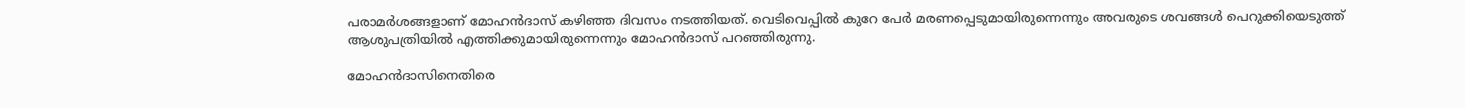പരാമര്‍ശങ്ങളാണ് മോഹന്‍ദാസ് കഴിഞ്ഞ ദിവസം നടത്തിയത്. വെടിവെപ്പില്‍ കുറേ പേര്‍ മരണപ്പെടുമായിരുന്നെന്നും അവരുടെ ശവങ്ങള്‍ പെറുക്കിയെടുത്ത് ആശുപത്രിയില്‍ എത്തിക്കുമായിരുന്നെന്നും മോഹന്‍ദാസ് പറഞ്ഞിരുന്നു.

മോഹന്‍ദാസിനെതിരെ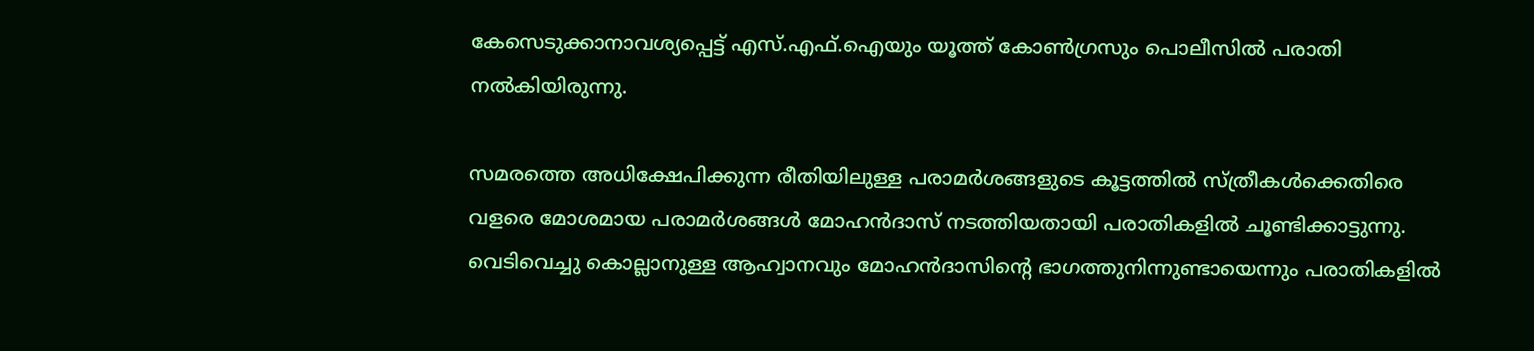കേസെടുക്കാനാവശ്യപ്പെട്ട് എസ്.എഫ്.ഐയും യൂത്ത് കോണ്‍ഗ്രസും പൊലീസില്‍ പരാതി നല്‍കിയിരുന്നു.

സമരത്തെ അധിക്ഷേപിക്കുന്ന രീതിയിലുള്ള പരാമര്‍ശങ്ങളുടെ കൂട്ടത്തില്‍ സ്ത്രീകള്‍ക്കെതിരെ വളരെ മോശമായ പരാമര്‍ശങ്ങള്‍ മോഹന്‍ദാസ് നടത്തിയതായി പരാതികളില്‍ ചൂണ്ടിക്കാട്ടുന്നു. വെടിവെച്ചു കൊല്ലാനുള്ള ആഹ്വാനവും മോഹന്‍ദാസിന്റെ ഭാഗത്തുനിന്നുണ്ടായെന്നും പരാതികളില്‍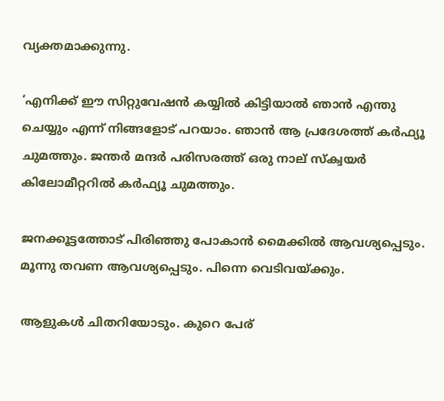വ്യക്തമാക്കുന്നു.

‘എനിക്ക് ഈ സിറ്റുവേഷന്‍ കയ്യില്‍ കിട്ടിയാല്‍ ഞാന്‍ എന്തു ചെയ്യും എന്ന് നിങ്ങളോട് പറയാം. ഞാന്‍ ആ പ്രദേശത്ത് കര്‍ഫ്യൂ ചുമത്തും. ജന്തര്‍ മന്ദര്‍ പരിസരത്ത് ഒരു നാല് സ്‌ക്വയര്‍ കിലോമീറ്ററില്‍ കര്‍ഫ്യൂ ചുമത്തും.

ജനക്കൂട്ടത്തോട് പിരിഞ്ഞു പോകാന്‍ മൈക്കില്‍ ആവശ്യപ്പെടും. മൂന്നു തവണ ആവശ്യപ്പെടും. പിന്നെ വെടിവയ്ക്കും.

ആളുകള്‍ ചിതറിയോടും. കുറെ പേര്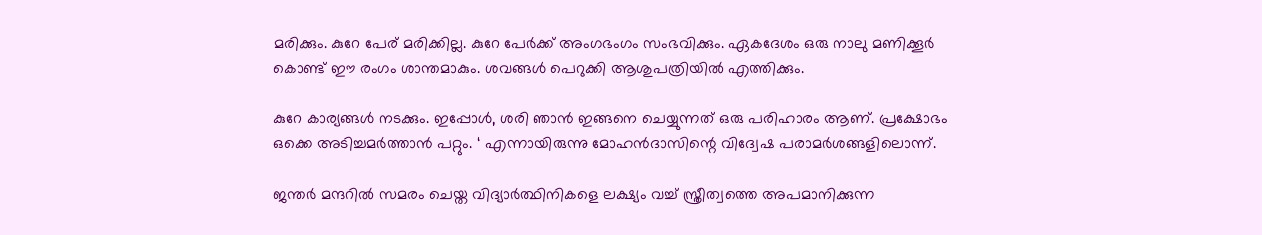മരിക്കും. കുറേ പേര് മരിക്കില്ല. കുറേ പേര്‍ക്ക് അംഗഭംഗം സംഭവിക്കും. ഏകദേശം ഒരു നാലു മണിക്കൂര്‍ കൊണ്ട് ഈ രംഗം ശാന്തമാകും. ശവങ്ങള്‍ പെറുക്കി ആശുപത്രിയില്‍ എത്തിക്കും.

കുറേ കാര്യങ്ങള്‍ നടക്കും. ഇപ്പോള്‍, ശരി ഞാന്‍ ഇങ്ങനെ ചെയ്യുന്നത് ഒരു പരിഹാരം ആണ്. പ്രക്ഷോഭം ഒക്കെ അടിച്ചമര്‍ത്താന്‍ പറ്റും. ‘ എന്നായിരുന്നു മോഹന്‍ദാസിന്റെ വിദ്വേഷ പരാമര്‍ശങ്ങളിലൊന്ന്.

ജന്തര്‍ മന്ദറില്‍ സമരം ചെയ്ത വിദ്യാര്‍ത്ഥിനികളെ ലക്ഷ്യം വച്ച് സ്ത്രീത്വത്തെ അപമാനിക്കുന്ന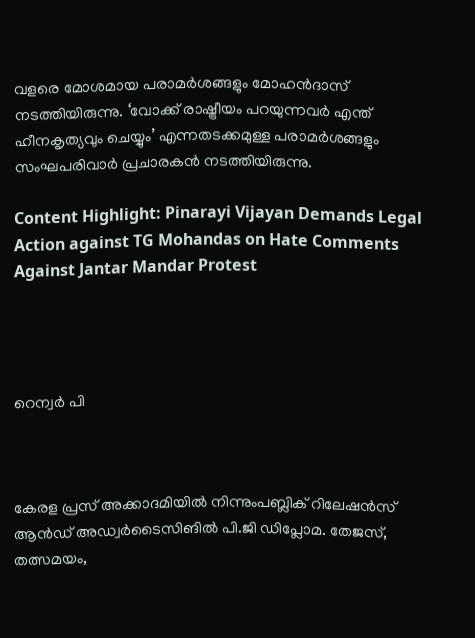വളരെ മോശമായ പരാമര്‍ശങ്ങളും മോഹന്‍ദാസ് നടത്തിയിരുന്നു. ‘വോക്ക് രാഷ്ട്രീയം പറയുന്നവര്‍ എന്ത് ഹീനകൃത്യവും ചെയ്യും’ എന്നതടക്കമുള്ള പരാമര്‍ശങ്ങളും സംഘപരിവാര്‍ പ്രചാരകന്‍ നടത്തിയിരുന്നു.

Content Highlight: Pinarayi Vijayan Demands Legal Action against TG Mohandas on Hate Comments Against Jantar Mandar Protest




റെന്വര്‍ പി



കേരള പ്രസ് അക്കാദമിയില്‍ നിന്നുംപബ്ലിക് റിലേഷന്‍സ് ആന്‍ഡ് അഡ്വര്‍ടൈസിങില്‍ പി.ജി ഡിപ്ലോമ. തേജസ്, തത്സമയം,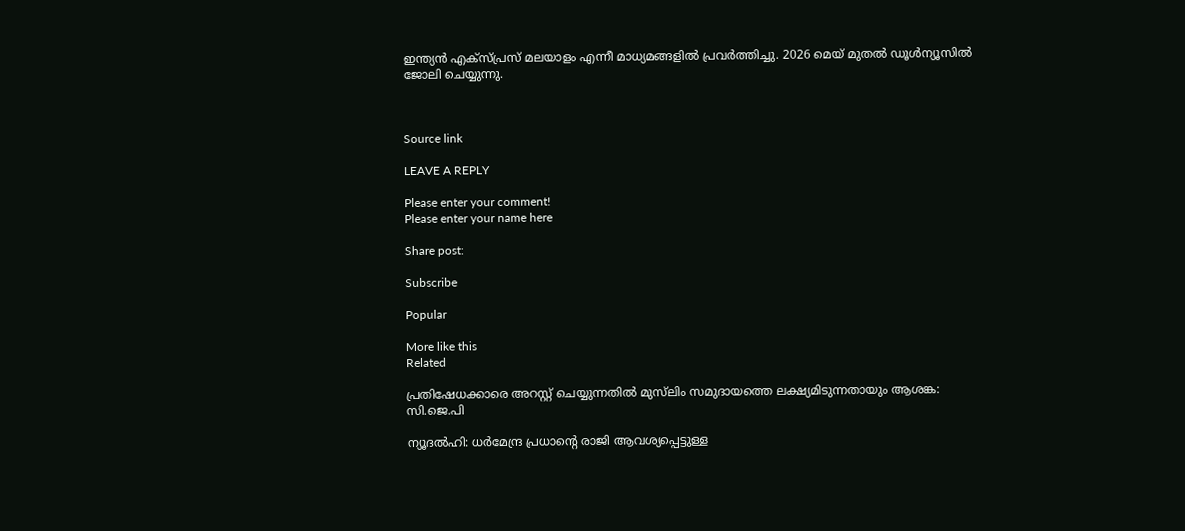ഇന്ത്യന്‍ എക്‌സ്പ്രസ് മലയാളം എന്നീ മാധ്യമങ്ങളില്‍ പ്രവര്‍ത്തിച്ചു. 2026 മെയ് മുതല്‍ ഡൂള്‍ന്യൂസില്‍ ജോലി ചെയ്യുന്നു.



Source link

LEAVE A REPLY

Please enter your comment!
Please enter your name here

Share post:

Subscribe

Popular

More like this
Related

പ്രതിഷേധക്കാരെ അറസ്റ്റ് ചെയ്യുന്നതില്‍ മുസ്‌ലിം സമുദായത്തെ ലക്ഷ്യമിടുന്നതായും ആശങ്ക: സി.ജെ.പി

ന്യൂദല്‍ഹി: ധര്‍മേന്ദ്ര പ്രധാന്റെ രാജി ആവശ്യപ്പെട്ടുള്ള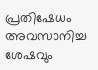പ്രതിഷേധം അവസാനിച്ച ശേഷവും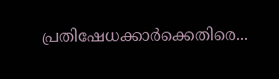പ്രതിഷേധക്കാര്‍ക്കെതിരെ...